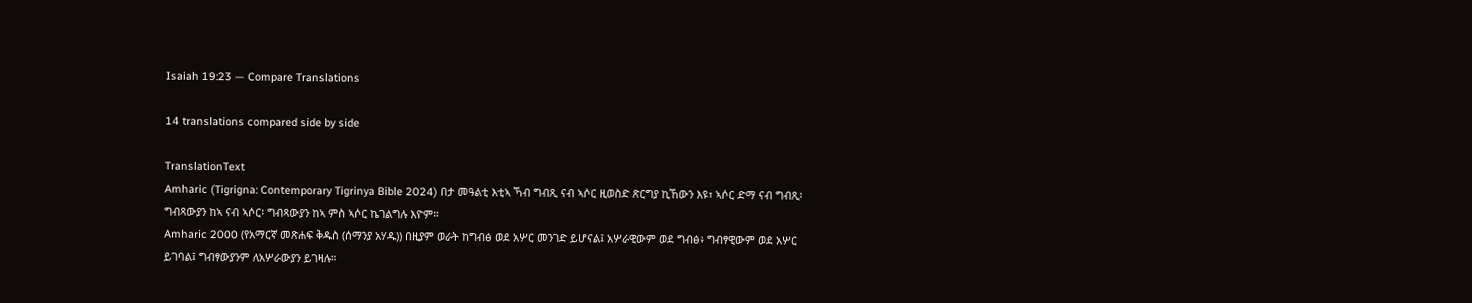Isaiah 19:23 — Compare Translations

14 translations compared side by side

TranslationText
Amharic (Tigrigna: Contemporary Tigrinya Bible 2024) በታ መዓልቲ እቲኣ ኻብ ግብጺ ናብ ኣሶር ዚወስድ ጽርግያ ኪኸውን እዩ፣ ኣሶር ድማ ናብ ግብጺ፡ ግብጻውያን ከኣ ናብ ኣሶር፡ ግብጻውያን ከኣ ምስ ኣሶር ኬገልግሉ እዮም።
Amharic 2000 (የአማርኛ መጽሐፍ ቅዱስ (ሰማንያ አሃዱ)) በዚያም ወራት ከግብፅ ወደ አሦር መንገድ ይሆናል፤ አሦራዊውም ወደ ግብፅ፥ ግብፃዊውም ወደ አሦር ይገባል፤ ግብፃውያንም ለአሦራውያን ይገዛሉ።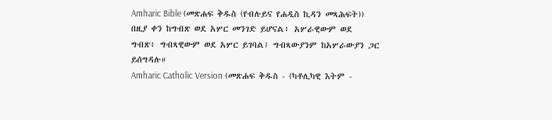Amharic Bible (መጽሐፍ ቅዱስ (የብሉይና የሐዲስ ኪዳን መጻሕፍት)) በዚያ ቀን ከግብጽ ወደ አሦር መንገድ ይሆናል፥ አሦራዊውም ወደ ግብጽ፥ ግብጻዊውም ወደ አሦር ይገባል፤ ግብጻውያንም ከአሦራውያን ጋር ይሰግዳሉ።
Amharic Catholic Version (መጽሐፍ ቅዱስ - (ካቶሊካዊ እትም -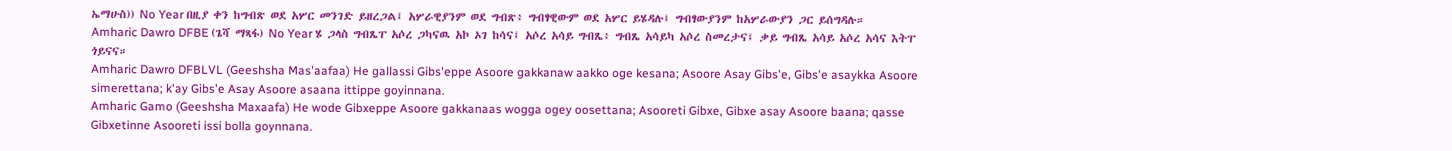ኤማሁስ)) No Year በዚያ ቀን ከግብጽ ወደ አሦር መንገድ ይዘረጋል፤ አሦራዊያንም ወደ ግብጽ፥ ግብፃዊውም ወደ አሦር ይሄዳሉ፤ ግብፃውያንም ከአሦራውያን ጋር ይሰግዳሉ።
Amharic Dawro DFBE (ጌሻ ማጻፋ) No Year ሄ ጋላስ ግብጼፐ አሶረ ጋካናዉ አኮ ኦገ ከሳና፤ አሶረ አሳይ ግብጼ፥ ግብጼ አሳይካ አሶረ ስመረታና፤ ቃይ ግብጼ አሳይ አሶረ አሳና እትፐ ጎይናና።
Amharic Dawro DFBLVL (Geeshsha Mas'aafaa) He gallassi Gibs'eppe Asoore gakkanaw aakko oge kesana; Asoore Asay Gibs'e, Gibs'e asaykka Asoore simerettana; k'ay Gibs'e Asay Asoore asaana ittippe goyinnana.
Amharic Gamo (Geeshsha Maxaafa) He wode Gibxeppe Asoore gakkanaas wogga ogey oosettana; Asooreti Gibxe, Gibxe asay Asoore baana; qasse Gibxetinne Asooreti issi bolla goynnana.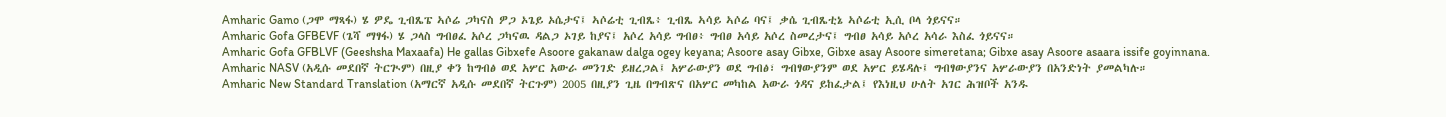Amharic Gamo (ጋሞ ማጻፋ) ሄ ዎዴ ጊብጼፔ ኣሶሬ ጋካናስ ዎጋ ኦጌይ ኦሴታና፤ ኣሶሬቲ ጊብጼ፥ ጊብጼ ኣሳይ ኣሶሬ ባና፤ ቃሴ ጊብጼቲኔ ኣሶሬቲ ኢሲ ቦላ ጎይናና።
Amharic Gofa GFBEVF (ጌሻ ማፃፋ) ሄ ጋላስ ግብፀፈ አሶረ ጋካናዉ ዳልጋ ኦገይ ከያና፤ አሶረ አሳይ ግብፀ፥ ግብፀ አሳይ አሶረ ስመረታና፤ ግብፀ አሳይ አሶረ አሳራ እስፈ ጎይናና።
Amharic Gofa GFBLVF (Geeshsha Maxaafa) He gallas Gibxefe Asoore gakanaw dalga ogey keyana; Asoore asay Gibxe, Gibxe asay Asoore simeretana; Gibxe asay Asoore asaara issife goyinnana.
Amharic NASV (አዲሱ መደበኛ ትርጒም) በዚያ ቀን ከግብፅ ወደ አሦር አውራ መንገድ ይዘረጋል፤ አሦራውያን ወደ ግብፅ፣ ግብፃውያንም ወደ አሦር ይሄዳሉ፤ ግብፃውያንና አሦራውያን በአንድነት ያመልካሉ።
Amharic New Standard Translation (አማርኛ አዲሱ መደበኛ ትርጉም) 2005 በዚያን ጊዜ በግብጽና በአሦር መካከል አውራ ጎዳና ይከፈታል፤ የእነዚህ ሁለት አገር ሕዝቦች አንዱ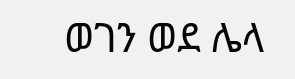ወገን ወደ ሌላ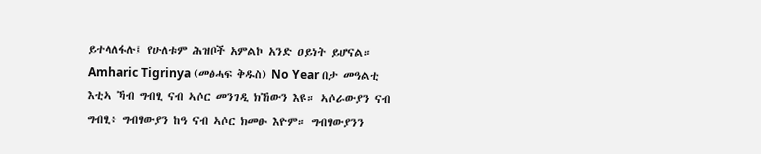ይተላለፋሉ፤ የሁለቱም ሕዝቦች አምልኮ አንድ ዐይነት ይሆናል።
Amharic Tigrinya (መፅሓፍ ቅዱስ) No Year በታ መዓልቲ እቲኣ ኻብ ግብፂ ናብ ኣሶር መንገዲ ክኸውን እዩ። ኣሶራውያን ናብ ግብፂ፥ ግብፃውያን ከዓ ናብ ኣሶር ክመፁ እዮም። ግብፃውያንን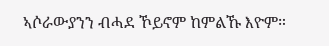ኣሶራውያንን ብሓደ ኾይኖም ከምልኹ እዮም።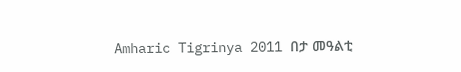Amharic Tigrinya 2011 በታ መዓልቲ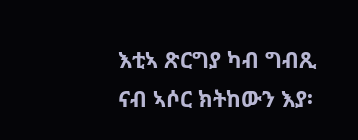እቲኣ ጽርግያ ካብ ግብጺ ናብ ኣሶር ክትከውን እያ፡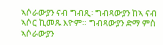ኣሶራውያን ናብ ግብጺ፡ ግብጻውያን ከኣ ናብ ኣሶር ኪመጹ እዮም። ግብጻውያን ድማ ምስ ኣሶራውያን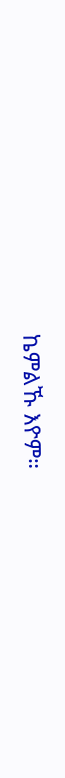ኬምልኹ እዮም።